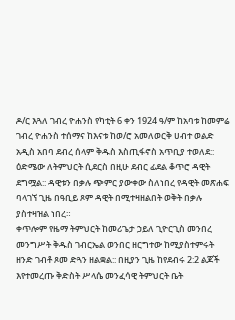ዶ/ር እጓለ ገብረ ዮሐንስ የካቲት 6 ቀን 1924 ዓ/ም ከአባቱ ከመምሬ ገብረ ዮሐንስ ተሰማና ከእናቱ ከወ/ሮ አመለወርቅ ሀብተ ወልድ አዲስ አበባ ደብረ ሰላም ቅዱስ እስጢፋኖስ አጥቢያ ተወለደ:: ዕድሜው ለትምህርት ሲደርስ በዚሁ ደብር ፊደል ቆጥሮ ዳዊት ደግሟል:: ዳዊቱን በቃሉ ጭምር ያውቀው ስለነበረ የዳዊት መጽሐፍ ባላገኘ ጊዜ በዓቢይ ጾም ዳዊት በሚተዛዘልበት ወቅት በቃሉ ያስተዛዝል ነበረ።
ቀጥሎም የዜማ ትምህርት ከመሪጌታ ኃይለ ጊዮርጊስ መንበረ መንግሥት ቅዱስ ገብርኤል ወንበር ዘርግተው ከሚያስተምሩት ዘንድ ገብቶ ጾመ ድጓን ዘልቋል:: በዚያን ጊዜ ከየደብሩ 2:2 ልጆች እየተመረጡ ቅድስት ሥላሴ መንፈሳዊ ትምህርት ቤት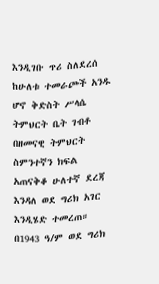እንዲገቡ ጥሪ ስለደረሰ ከሁለቱ ተመራጮች አንዱ ሆኖ ቅድስት ሥላሴ ትምህርት ቤት ገብቶ በዘመናዊ ትምህርት ስምንተኛን ክፍል አጠናቅቆ ሁለተኛ ደረጃ እንዳለ ወደ ግሪክ አገር እንዲሄድ ተመረጠ። በ1943 ዓ/ም ወደ ግሪክ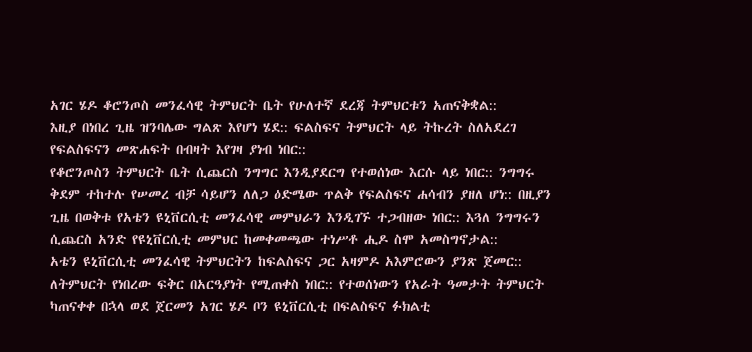አገር ሄዶ ቆሮንጦስ መንፈሳዊ ትምህርት ቤት የሁለተኛ ደረጃ ትምህርቱን አጠናቅቋል::
እዚያ በነበረ ጊዜ ዝንባሌው ግልጽ እየሆነ ሄደ:: ፍልስፍና ትምህርት ላይ ትኩረት ስለአደረገ የፍልስፍናን መጽሐፍት በብዛት እየገዛ ያነብ ነበር::
የቆሮንጦስን ትምህርት ቤት ሲጨርስ ንግግር እንዲያደርግ የተወሰነው እርሱ ላይ ነበር:: ንግግሩ ቅደም ተከተሉ የሠመረ ብቻ ሳይሆን ለለጋ ዕድሜው ጥልቅ የፍልስፍና ሐሳብን ያዘለ ሆነ:: በዚያን ጊዜ በወቅቱ የአቴን ዩኒቨርሲቲ መንፈሳዊ መምህራን እንዲገኙ ተጋብዘው ነበር:: እጓለ ንግግሩን ሲጨርስ አንድ የዩኒቨርሲቲ መምህር ከመቀመጫው ተነሥቶ ሒዶ ስሞ አመስግኖታል::
አቴን ዩኒቨርሲቲ መንፈሳዊ ትምህርትን ከፍልስፍና ጋር አዛምዶ አእምሮውን ያንጽ ጀመር:: ለትምህርት የነበረው ፍቅር በአርዓያነት የሚጠቀስ ነበር:: የተወሰነውን የአራት ዓመታት ትምህርት ካጠናቀቀ በኋላ ወደ ጀርመን አገር ሄዶ ቦን ዩኒቨርሲቲ በፍልስፍና ፉክልቲ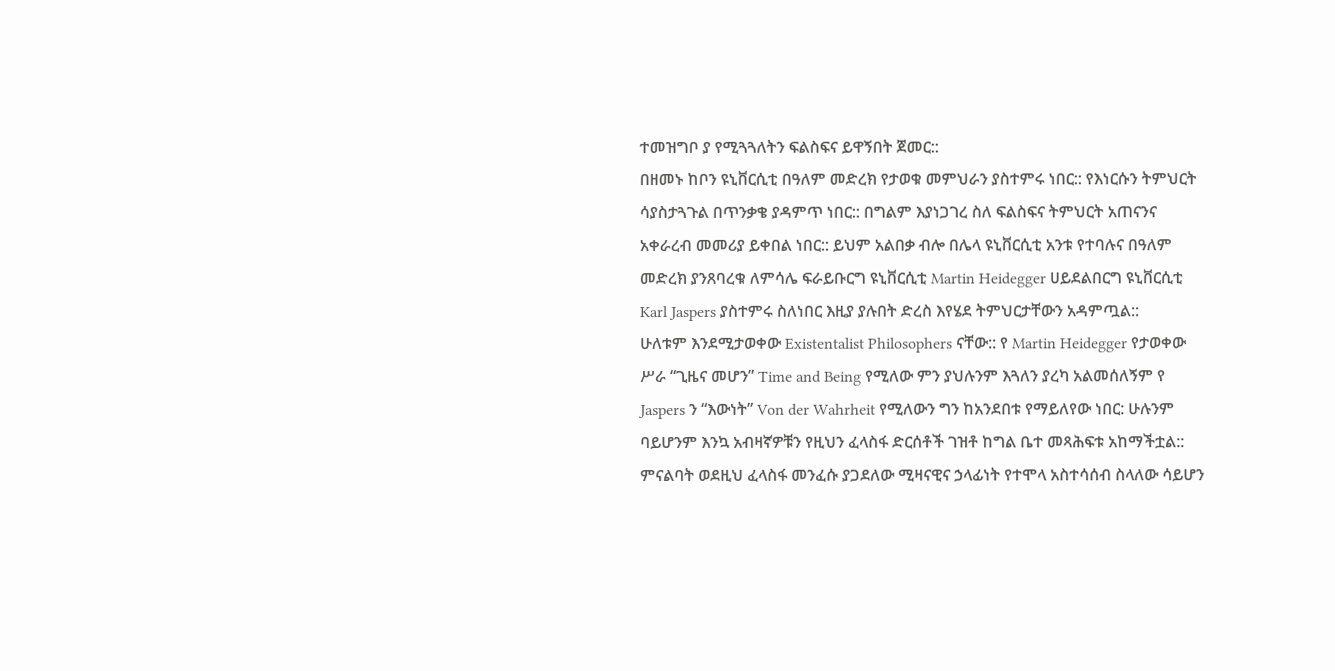ተመዝግቦ ያ የሚጓጓለትን ፍልስፍና ይዋኝበት ጀመር::
በዘመኑ ከቦን ዩኒቨርሲቲ በዓለም መድረክ የታወቁ መምህራን ያስተምሩ ነበር:: የእነርሱን ትምህርት ሳያስታጓጉል በጥንቃቄ ያዳምጥ ነበር:: በግልም እያነጋገረ ስለ ፍልስፍና ትምህርት አጠናንና አቀራረብ መመሪያ ይቀበል ነበር:: ይህም አልበቃ ብሎ በሌላ ዩኒቨርሲቲ አንቱ የተባሉና በዓለም መድረክ ያንጸባረቁ ለምሳሌ ፍራይቡርግ ዩኒቨርሲቲ Martin Heidegger ሀይደልበርግ ዩኒቨርሲቲ Karl Jaspers ያስተምሩ ስለነበር እዚያ ያሉበት ድረስ እየሄደ ትምህርታቸውን አዳምጧል::
ሁለቱም እንደሚታወቀው Existentalist Philosophers ናቸው:: የ Martin Heidegger የታወቀው ሥራ “ጊዜና መሆን” Time and Being የሚለው ምን ያህሉንም እጓለን ያረካ አልመሰለኝም የ Jaspers ን “እውነት” Von der Wahrheit የሚለውን ግን ከአንደበቱ የማይለየው ነበር: ሁሉንም ባይሆንም እንኳ አብዛኛዎቹን የዚህን ፈላስፋ ድርሰቶች ገዝቶ ከግል ቤተ መጻሕፍቱ አከማችቷል:: ምናልባት ወደዚህ ፈላስፋ መንፈሱ ያጋደለው ሚዛናዊና ኃላፊነት የተሞላ አስተሳሰብ ስላለው ሳይሆን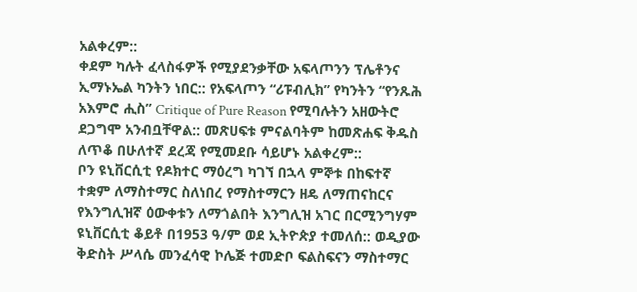አልቀረም::
ቀደም ካሉት ፈላስፋዎች የሚያደንቃቸው አፍላጦንን ፕሌቶንና ኢማኑኤል ካንትን ነበር:: የአፍላጦን “ሪፑብሊክ” የካንትን “የንጹሕ አእምሮ ሒስ” Critique of Pure Reason የሚባሉትን አዘውትሮ ደጋግሞ አንብቧቸዋል:: መጽሀፍቱ ምናልባትም ከመጽሐፍ ቅዱስ ለጥቆ በሁለተኛ ደረጃ የሚመደቡ ሳይሆኑ አልቀረም::
ቦን ዩኒቨርሲቲ የዶክተር ማዕረግ ካገኘ በኋላ ምኞቱ በከፍተኛ ተቋም ለማስተማር ስለነበረ የማስተማርን ዘዴ ለማጠናከርና የእንግሊዝኛ ዕውቀቱን ለማጎልበት እንግሊዝ አገር በርሚንግሃም ዩኒቨርሲቲ ቆይቶ በ1953 ዓ/ም ወደ ኢትዮጵያ ተመለሰ:: ወዲያው ቅድስት ሥላሴ መንፈሳዊ ኮሌጅ ተመድቦ ፍልስፍናን ማስተማር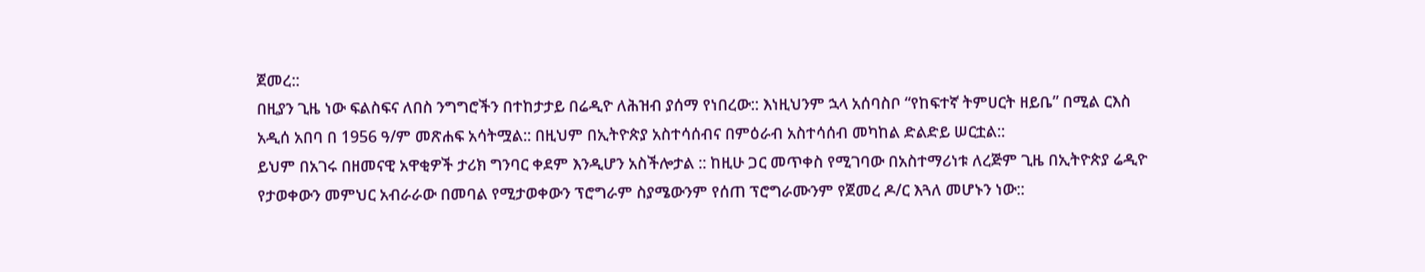ጀመረ::
በዚያን ጊዜ ነው ፍልስፍና ለበስ ንግግሮችን በተከታታይ በሬዲዮ ለሕዝብ ያሰማ የነበረው:: እነዚህንም ኋላ አሰባስቦ “የከፍተኛ ትምሀርት ዘይቤ” በሚል ርእስ አዲሰ አበባ በ 1956 ዓ/ም መጽሐፍ አሳትሟል:: በዚህም በኢትዮጵያ አስተሳሰብና በምዕራብ አስተሳሰብ መካከል ድልድይ ሠርቷል::
ይህም በአገሩ በዘመናዊ አዋቂዎች ታሪክ ግንባር ቀደም እንዲሆን አስችሎታል :: ከዚሁ ጋር መጥቀስ የሚገባው በአስተማሪነቱ ለረጅም ጊዜ በኢትዮጵያ ሬዲዮ የታወቀውን መምህር አብራራው በመባል የሚታወቀውን ፕሮግራም ስያሜውንም የሰጠ ፕሮግራሙንም የጀመረ ዶ/ር እጓለ መሆኑን ነው::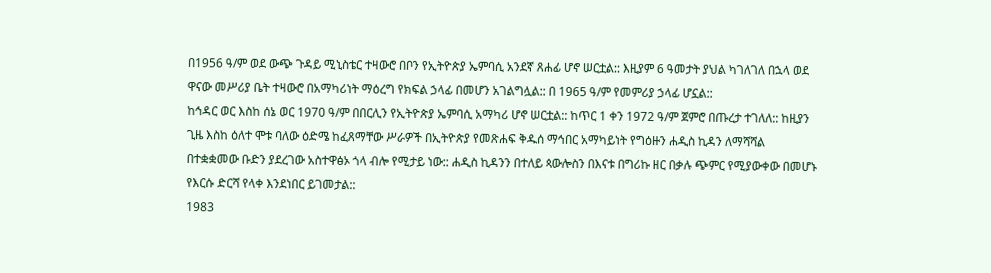በ1956 ዓ/ም ወደ ውጭ ጉዳይ ሚኒስቴር ተዛውሮ በቦን የኢትዮጵያ ኤምባሲ አንደኛ ጸሐፊ ሆኖ ሠርቷል:: እዚያም 6 ዓመታት ያህል ካገለገለ በኋላ ወደ ዋናው መሥሪያ ቤት ተዛውሮ በአማካሪነት ማዕረግ የክፍል ኃላፊ በመሆን አገልግሏል:: በ 1965 ዓ/ም የመምሪያ ኃላፊ ሆኗል::
ከኅዳር ወር እስከ ሰኔ ወር 1970 ዓ/ም በበርሊን የኢትዮጵያ ኤምባሲ አማካሪ ሆኖ ሠርቷል:: ከጥር 1 ቀን 1972 ዓ/ም ጀምሮ በጡረታ ተገለለ:: ከዚያን ጊዜ እስከ ዕለተ ሞቱ ባለው ዕድሜ ከፈጸማቸው ሥራዎች በኢትዮጵያ የመጽሐፍ ቅዱሰ ማኅበር አማካይነት የግዕዙን ሐዲስ ኪዳን ለማሻሻል በተቋቋመው ቡድን ያደረገው አስተዋፅኦ ጎላ ብሎ የሚታይ ነው:: ሐዲስ ኪዳንን በተለይ ጳውሎስን በእናቱ በግሪኩ ዘር በቃሉ ጭምር የሚያውቀው በመሆኑ የእርሱ ድርሻ የላቀ እንደነበር ይገመታል::
1983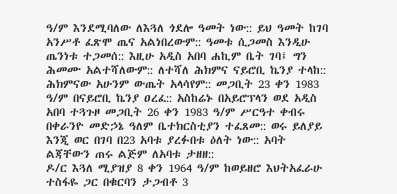ዓ/ም እንደሚባለው ለእጓለ ጎደሎ ዓመት ነው:: ይህ ዓመት ከገባ አንሥቶ ፈጽሞ ጤና አልነበረውም:: ዓመቱ ሲጋመስ እንዲሁ ጤንነቱ ተጋመሰ:: እዚሁ አዲስ አበባ ሐኪም ቤት ገባ፤ ግን ሕመሙ አልተሻለውም:: ለተሻለ ሕክምና ናይሮቢ ኬንያ ተላከ:: ሕክምናው አሁንም ውጤት አላሳየም:: መጋቢት 23 ቀን 1983 ዓ/ም በናይሮቢ ኬንያ ዐረፈ:: አስከሬኑ በአይሮፕላን ወደ አዲስ አበባ ተጓጉዞ መጋቢት 26 ቀን 1983 ዓ/ም ሥርዓተ ቀብሩ በቀራንዮ መድኃኔ ዓለም ቤተክርስቲያን ተፈጸመ:: ወሩ ይለያይ እንጂ ወር በገባ በ23 አባቱ ያረፉበቱ ዕለት ነው:: አባት ልጃቸውን ጠሩ ልጅም ለአባቱ ታዘዘ::
ዶ/ር እጓለ ሚያዝያ 8 ቀን 1964 ዓ/ም ከወይዘሮ እህትአፈራሁ ተስፋዬ ጋር በቁርባን ታጋብቶ 3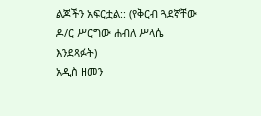ልጆችን አፍርቷል:: (የቅርብ ጓደኛቸው ዶ/ር ሥርግው ሐብለ ሥላሴ እንደጻፉት)
አዲስ ዘመን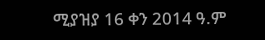ሚያዝያ 16 ቀን 2014 ዓ.ም